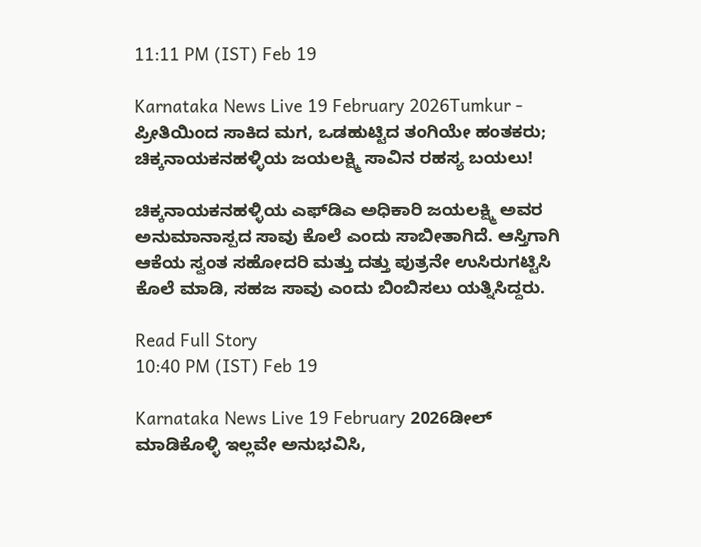11:11 PM (IST) Feb 19

Karnataka News Live 19 February 2026Tumkur - ಪ್ರೀತಿಯಿಂದ ಸಾಕಿದ ಮಗ, ಒಡಹುಟ್ಟಿದ ತಂಗಿಯೇ ಹಂತಕರು; ಚಿಕ್ಕನಾಯಕನಹಳ್ಳಿಯ ಜಯಲಕ್ಷ್ಮಿ ಸಾವಿನ ರಹಸ್ಯ ಬಯಲು!

ಚಿಕ್ಕನಾಯಕನಹಳ್ಳಿಯ ಎಫ್‌ಡಿಎ ಅಧಿಕಾರಿ ಜಯಲಕ್ಷ್ಮಿ ಅವರ ಅನುಮಾನಾಸ್ಪದ ಸಾವು ಕೊಲೆ ಎಂದು ಸಾಬೀತಾಗಿದೆ. ಆಸ್ತಿಗಾಗಿ ಆಕೆಯ ಸ್ವಂತ ಸಹೋದರಿ ಮತ್ತು ದತ್ತು ಪುತ್ರನೇ ಉಸಿರುಗಟ್ಟಿಸಿ ಕೊಲೆ ಮಾಡಿ, ಸಹಜ ಸಾವು ಎಂದು ಬಿಂಬಿಸಲು ಯತ್ನಿಸಿದ್ದರು.

Read Full Story
10:40 PM (IST) Feb 19

Karnataka News Live 19 February 2026ಡೀಲ್‌ ಮಾಡಿಕೊಳ್ಳಿ ಇಲ್ಲವೇ ಅನುಭವಿಸಿ,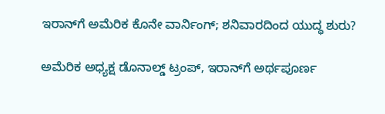ಇರಾನ್‌ಗೆ ಅಮೆರಿಕ ಕೊನೇ ವಾರ್ನಿಂಗ್‌; ಶನಿವಾರದಿಂದ ಯುದ್ಧ ಶುರು?

ಅಮೆರಿಕ ಅಧ್ಯಕ್ಷ ಡೊನಾಲ್ಡ್ ಟ್ರಂಪ್, ಇರಾನ್‌ಗೆ ಅರ್ಥಪೂರ್ಣ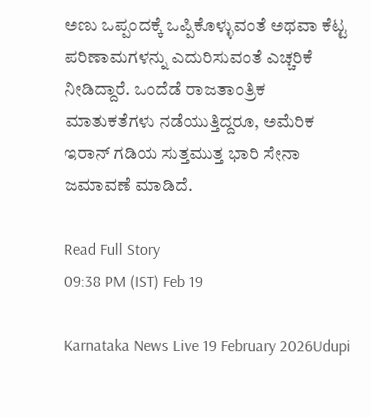ಅಣು ಒಪ್ಪಂದಕ್ಕೆ ಒಪ್ಪಿಕೊಳ್ಳುವಂತೆ ಅಥವಾ ಕೆಟ್ಟ ಪರಿಣಾಮಗಳನ್ನು ಎದುರಿಸುವಂತೆ ಎಚ್ಚರಿಕೆ ನೀಡಿದ್ದಾರೆ. ಒಂದೆಡೆ ರಾಜತಾಂತ್ರಿಕ ಮಾತುಕತೆಗಳು ನಡೆಯುತ್ತಿದ್ದರೂ, ಅಮೆರಿಕ ಇರಾನ್ ಗಡಿಯ ಸುತ್ತಮುತ್ತ ಭಾರಿ ಸೇನಾ ಜಮಾವಣೆ ಮಾಡಿದೆ.

Read Full Story
09:38 PM (IST) Feb 19

Karnataka News Live 19 February 2026Udupi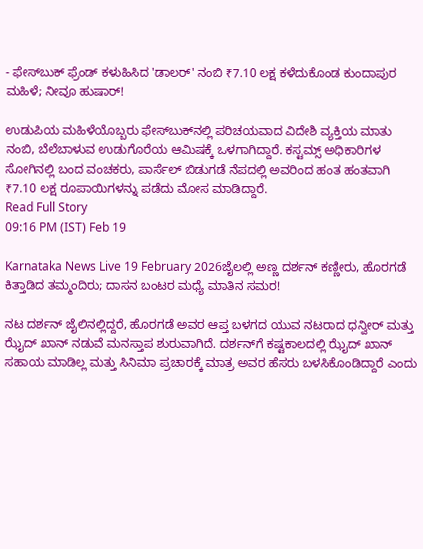- ಫೇಸ್‌ಬುಕ್ ಫ್ರೆಂಡ್ ಕಳುಹಿಸಿದ 'ಡಾಲರ್‌' ನಂಬಿ ₹7.10 ಲಕ್ಷ ಕಳೆದುಕೊಂಡ ಕುಂದಾಪುರ ಮಹಿಳೆ; ನೀವೂ ಹುಷಾರ್!

ಉಡುಪಿಯ ಮಹಿಳೆಯೊಬ್ಬರು ಫೇಸ್‌ಬುಕ್‌ನಲ್ಲಿ ಪರಿಚಯವಾದ ವಿದೇಶಿ ವ್ಯಕ್ತಿಯ ಮಾತು ನಂಬಿ, ಬೆಲೆಬಾಳುವ ಉಡುಗೊರೆಯ ಆಮಿಷಕ್ಕೆ ಒಳಗಾಗಿದ್ದಾರೆ. ಕಸ್ಟಮ್ಸ್ ಅಧಿಕಾರಿಗಳ ಸೋಗಿನಲ್ಲಿ ಬಂದ ವಂಚಕರು, ಪಾರ್ಸೆಲ್ ಬಿಡುಗಡೆ ನೆಪದಲ್ಲಿ ಅವರಿಂದ ಹಂತ ಹಂತವಾಗಿ ₹7.10 ಲಕ್ಷ ರೂಪಾಯಿಗಳನ್ನು ಪಡೆದು ಮೋಸ ಮಾಡಿದ್ದಾರೆ.
Read Full Story
09:16 PM (IST) Feb 19

Karnataka News Live 19 February 2026ಜೈಲಲ್ಲಿ ಅಣ್ಣ ದರ್ಶನ್ ಕಣ್ಣೀರು, ಹೊರಗಡೆ ಕಿತ್ತಾಡಿದ ತಮ್ಮಂದಿರು; ದಾಸನ ಬಂಟರ ಮಧ್ಯೆ ಮಾತಿನ ಸಮರ!

ನಟ ದರ್ಶನ್ ಜೈಲಿನಲ್ಲಿದ್ದರೆ, ಹೊರಗಡೆ ಅವರ ಆಪ್ತ ಬಳಗದ ಯುವ ನಟರಾದ ಧನ್ವೀರ್ ಮತ್ತು ಝೈದ್ ಖಾನ್ ನಡುವೆ ಮನಸ್ತಾಪ ಶುರುವಾಗಿದೆ. ದರ್ಶನ್‌ಗೆ ಕಷ್ಟಕಾಲದಲ್ಲಿ ಝೈದ್ ಖಾನ್ ಸಹಾಯ ಮಾಡಿಲ್ಲ ಮತ್ತು ಸಿನಿಮಾ ಪ್ರಚಾರಕ್ಕೆ ಮಾತ್ರ ಅವರ ಹೆಸರು ಬಳಸಿಕೊಂಡಿದ್ದಾರೆ ಎಂದು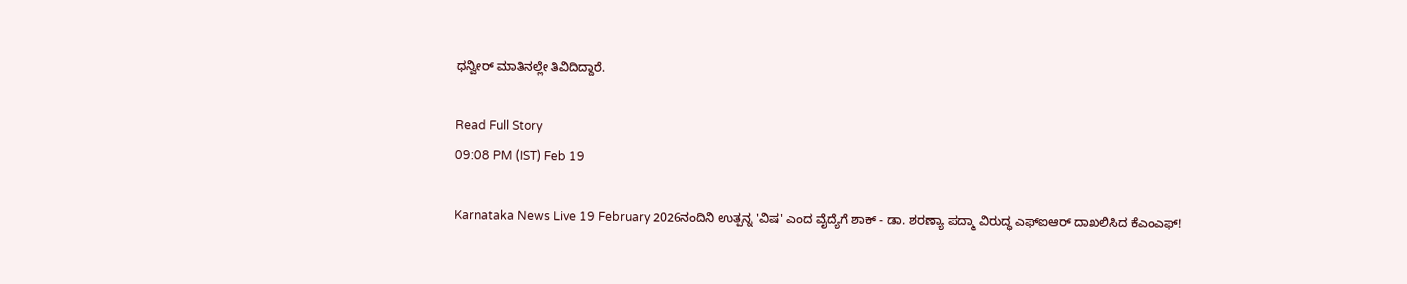ಧನ್ವೀರ್ ಮಾತಿನಲ್ಲೇ ತಿವಿದಿದ್ದಾರೆ.

Read Full Story
09:08 PM (IST) Feb 19

Karnataka News Live 19 February 2026ನಂದಿನಿ ಉತ್ಪನ್ನ 'ವಿಷ' ಎಂದ ವೈದ್ಯೆಗೆ ಶಾಕ್ - ಡಾ. ಶರಣ್ಯಾ ಪದ್ಮಾ ವಿರುದ್ಧ ಎಫ್‌ಐಆರ್ ದಾಖಲಿಸಿದ ಕೆಎಂಎಫ್!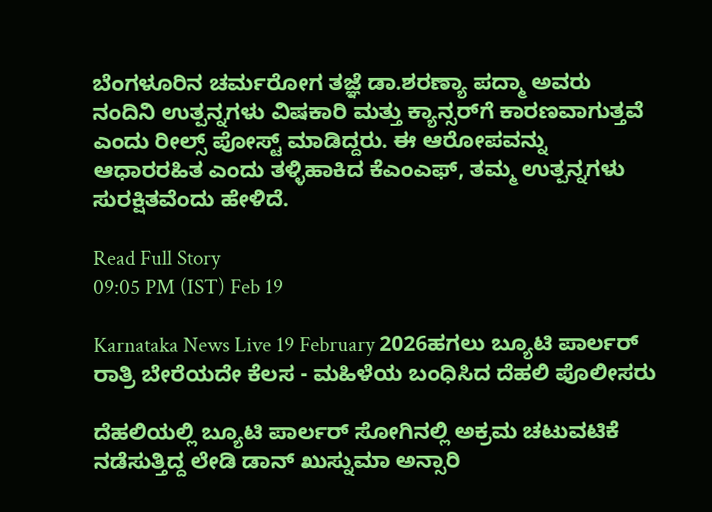ಬೆಂಗಳೂರಿನ ಚರ್ಮರೋಗ ತಜ್ಞೆ ಡಾ.ಶರಣ್ಯಾ ಪದ್ಮಾ ಅವರು ನಂದಿನಿ ಉತ್ಪನ್ನಗಳು ವಿಷಕಾರಿ ಮತ್ತು ಕ್ಯಾನ್ಸರ್‌ಗೆ ಕಾರಣವಾಗುತ್ತವೆ ಎಂದು ರೀಲ್ಸ್ ಪೋಸ್ಟ್ ಮಾಡಿದ್ದರು. ಈ ಆರೋಪವನ್ನು ಆಧಾರರಹಿತ ಎಂದು ತಳ್ಳಿಹಾಕಿದ ಕೆಎಂಎಫ್, ತಮ್ಮ ಉತ್ಪನ್ನಗಳು ಸುರಕ್ಷಿತವೆಂದು ಹೇಳಿದೆ.

Read Full Story
09:05 PM (IST) Feb 19

Karnataka News Live 19 February 2026ಹಗಲು ಬ್ಯೂಟಿ ಪಾರ್ಲರ್ ರಾತ್ರಿ ಬೇರೆಯದೇ ಕೆಲಸ - ಮಹಿಳೆಯ ಬಂಧಿಸಿದ ದೆಹಲಿ ಪೊಲೀಸರು

ದೆಹಲಿಯಲ್ಲಿ ಬ್ಯೂಟಿ ಪಾರ್ಲರ್ ಸೋಗಿನಲ್ಲಿ ಅಕ್ರಮ ಚಟುವಟಿಕೆ ನಡೆಸುತ್ತಿದ್ದ ಲೇಡಿ ಡಾನ್ ಖುಸ್ನುಮಾ ಅನ್ಸಾರಿ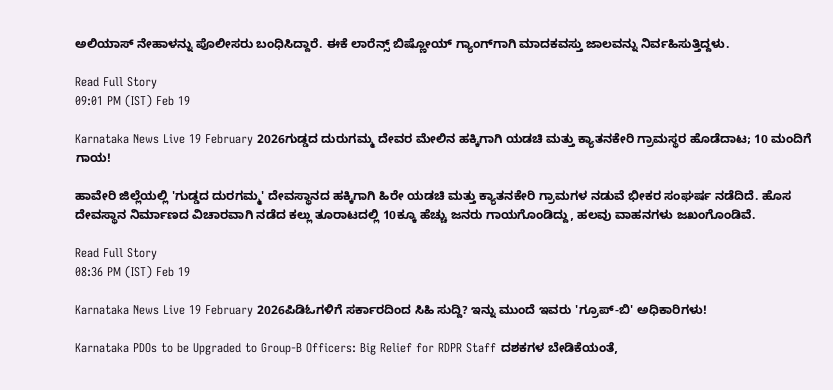ಅಲಿಯಾಸ್ ನೇಹಾಳನ್ನು ಪೊಲೀಸರು ಬಂಧಿಸಿದ್ದಾರೆ. ಈಕೆ ಲಾರೆನ್ಸ್ ಬಿಷ್ಣೋಯ್ ಗ್ಯಾಂಗ್‌ಗಾಗಿ ಮಾದಕವಸ್ತು ಜಾಲವನ್ನು ನಿರ್ವಹಿಸುತ್ತಿದ್ದಳು.

Read Full Story
09:01 PM (IST) Feb 19

Karnataka News Live 19 February 2026ಗುಡ್ಡದ ದುರುಗಮ್ಮ ದೇವರ ಮೇಲಿನ ಹಕ್ಕಿಗಾಗಿ ಯಡಚಿ ಮತ್ತು ಕ್ಯಾತನಕೇರಿ ಗ್ರಾಮಸ್ಥರ ಹೊಡೆದಾಟ; 10 ಮಂದಿಗೆ ಗಾಯ!

ಹಾವೇರಿ ಜಿಲ್ಲೆಯಲ್ಲಿ 'ಗುಡ್ಡದ ದುರಗಮ್ಮ' ದೇವಸ್ಥಾನದ ಹಕ್ಕಿಗಾಗಿ ಹಿರೇ ಯಡಚಿ ಮತ್ತು ಕ್ಯಾತನಕೇರಿ ಗ್ರಾಮಗಳ ನಡುವೆ ಭೀಕರ ಸಂಘರ್ಷ ನಡೆದಿದೆ. ಹೊಸ ದೇವಸ್ಥಾನ ನಿರ್ಮಾಣದ ವಿಚಾರವಾಗಿ ನಡೆದ ಕಲ್ಲು ತೂರಾಟದಲ್ಲಿ 10ಕ್ಕೂ ಹೆಚ್ಚು ಜನರು ಗಾಯಗೊಂಡಿದ್ದು, ಹಲವು ವಾಹನಗಳು ಜಖಂಗೊಂಡಿವೆ.

Read Full Story
08:36 PM (IST) Feb 19

Karnataka News Live 19 February 2026ಪಿಡಿಓಗಳಿಗೆ ಸರ್ಕಾರದಿಂದ ಸಿಹಿ ಸುದ್ದಿ? ಇನ್ನು ಮುಂದೆ ಇವರು 'ಗ್ರೂಪ್-ಬಿ' ಅಧಿಕಾರಿಗಳು!

Karnataka PDOs to be Upgraded to Group-B Officers: Big Relief for RDPR Staff ದಶಕಗಳ ಬೇಡಿಕೆಯಂತೆ,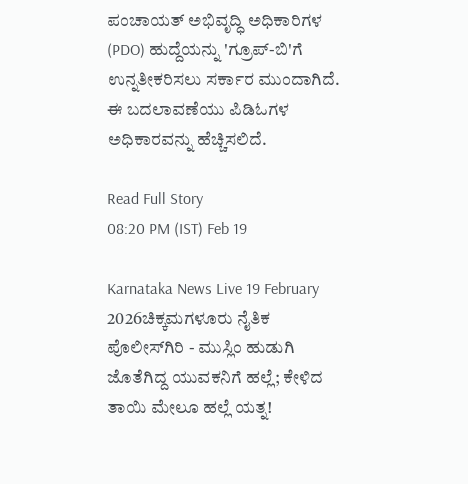ಪಂಚಾಯತ್ ಅಭಿವೃದ್ಧಿ ಅಧಿಕಾರಿಗಳ (PDO) ಹುದ್ದೆಯನ್ನು 'ಗ್ರೂಪ್-ಬಿ'ಗೆ ಉನ್ನತೀಕರಿಸಲು ಸರ್ಕಾರ ಮುಂದಾಗಿದೆ. ಈ ಬದಲಾವಣೆಯು ಪಿಡಿಓಗಳ ಅಧಿಕಾರವನ್ನು ಹೆಚ್ಚಿಸಲಿದೆ.

Read Full Story
08:20 PM (IST) Feb 19

Karnataka News Live 19 February 2026ಚಿಕ್ಕಮಗಳೂರು ನೈತಿಕ ಪೊಲೀಸ್‌ಗಿರಿ - ಮುಸ್ಲಿಂ ಹುಡುಗಿ ಜೊತೆಗಿದ್ದ ಯುವಕನಿಗೆ ಹಲ್ಲೆ; ಕೇಳಿದ ತಾಯಿ ಮೇಲೂ ಹಲ್ಲೆ ಯತ್ನ!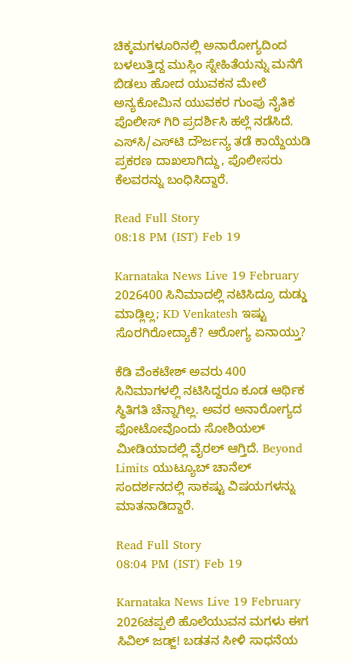ಚಿಕ್ಕಮಗಳೂರಿನಲ್ಲಿ ಅನಾರೋಗ್ಯದಿಂದ ಬಳಲುತ್ತಿದ್ದ ಮುಸ್ಲಿಂ ಸ್ನೇಹಿತೆಯನ್ನು ಮನೆಗೆ ಬಿಡಲು ಹೋದ ಯುವಕನ ಮೇಲೆ ಅನ್ಯಕೋಮಿನ ಯುವಕರ ಗುಂಪು ನೈತಿಕ ಪೊಲೀಸ್ ಗಿರಿ ಪ್ರದರ್ಶಿಸಿ ಹಲ್ಲೆ ನಡೆಸಿದೆ. ಎಸ್‌ಸಿ/ಎಸ್‌ಟಿ ದೌರ್ಜನ್ಯ ತಡೆ ಕಾಯ್ದೆಯಡಿ ಪ್ರಕರಣ ದಾಖಲಾಗಿದ್ದು, ಪೊಲೀಸರು ಕೆಲವರನ್ನು ಬಂಧಿಸಿದ್ದಾರೆ.

Read Full Story
08:18 PM (IST) Feb 19

Karnataka News Live 19 February 2026400 ಸಿನಿಮಾದಲ್ಲಿ ನಟಿಸಿದ್ರೂ ದುಡ್ಡು ಮಾಡ್ಲಿಲ್ಲ; KD Venkatesh ಇಷ್ಟು ಸೊರಗಿರೋದ್ಯಾಕೆ? ಆರೋಗ್ಯ ಏನಾಯ್ತು?

ಕೆಡಿ ವೆಂಕಟೇಶ್‌ ಅವರು 400 ಸಿನಿಮಾಗಳಲ್ಲಿ ನಟಿಸಿದ್ದರೂ ಕೂಡ ಆರ್ಥಿಕ ಸ್ಥಿತಿಗತಿ ಚೆನ್ನಾಗಿಲ್ಲ. ಅವರ ಅನಾರೋಗ್ಯದ ಫೋಟೋವೊಂದು ಸೋಶಿಯಲ್‌ ಮೀಡಿಯಾದಲ್ಲಿ ವೈರಲ್‌ ಆಗ್ತಿದೆ. Beyond Limits ಯುಟ್ಯೂಬ್‌ ಚಾನೆಲ್‌ ಸಂದರ್ಶನದಲ್ಲಿ ಸಾಕಷ್ಟು ವಿಷಯಗಳನ್ನು ಮಾತನಾಡಿದ್ದಾರೆ.

Read Full Story
08:04 PM (IST) Feb 19

Karnataka News Live 19 February 2026ಚಪ್ಪಲಿ ಹೊಲೆಯುವನ ಮಗಳು ಈಗ ಸಿವಿಲ್ ಜಡ್ಜ್! ಬಡತನ ಸೀಳಿ ಸಾಧನೆಯ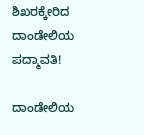ಶಿಖರಕ್ಕೇರಿದ ದಾಂಡೇಲಿಯ ಪದ್ಮಾವತಿ!

ದಾಂಡೇಲಿಯ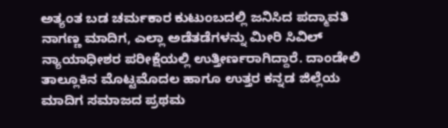ಅತ್ಯಂತ ಬಡ ಚರ್ಮಕಾರ ಕುಟುಂಬದಲ್ಲಿ ಜನಿಸಿದ ಪದ್ಮಾವತಿ ನಾಗಣ್ಣ ಮಾದಿಗ, ಎಲ್ಲಾ ಅಡೆತಡೆಗಳನ್ನು ಮೀರಿ ಸಿವಿಲ್ ನ್ಯಾಯಾಧೀಶರ ಪರೀಕ್ಷೆಯಲ್ಲಿ ಉತ್ತೀರ್ಣರಾಗಿದ್ದಾರೆ. ದಾಂಡೇಲಿ ತಾಲ್ಲೂಕಿನ ಮೊಟ್ಟಮೊದಲ ಹಾಗೂ ಉತ್ತರ ಕನ್ನಡ ಜಿಲ್ಲೆಯ ಮಾದಿಗ ಸಮಾಜದ ಪ್ರಥಮ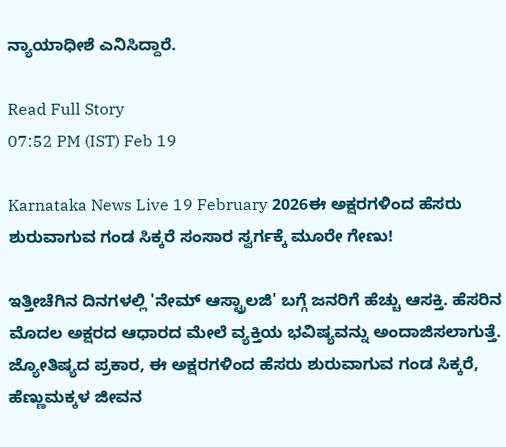ನ್ಯಾಯಾಧೀಶೆ ಎನಿಸಿದ್ದಾರೆ.

Read Full Story
07:52 PM (IST) Feb 19

Karnataka News Live 19 February 2026ಈ ಅಕ್ಷರಗಳಿಂದ ಹೆಸರು ಶುರುವಾಗುವ ಗಂಡ ಸಿಕ್ಕರೆ ಸಂಸಾರ ಸ್ವರ್ಗಕ್ಕೆ ಮೂರೇ ಗೇಣು!

ಇತ್ತೀಚೆಗಿನ ದಿನಗಳಲ್ಲಿ 'ನೇಮ್ ಆಸ್ಟ್ರಾಲಜಿ' ಬಗ್ಗೆ ಜನರಿಗೆ ಹೆಚ್ಚು ಆಸಕ್ತಿ. ಹೆಸರಿನ ಮೊದಲ ಅಕ್ಷರದ ಆಧಾರದ ಮೇಲೆ ವ್ಯಕ್ತಿಯ ಭವಿಷ್ಯವನ್ನು ಅಂದಾಜಿಸಲಾಗುತ್ತೆ. ಜ್ಯೋತಿಷ್ಯದ ಪ್ರಕಾರ, ಈ ಅಕ್ಷರಗಳಿಂದ ಹೆಸರು ಶುರುವಾಗುವ ಗಂಡ ಸಿಕ್ಕರೆ, ಹೆಣ್ಣುಮಕ್ಕಳ ಜೀವನ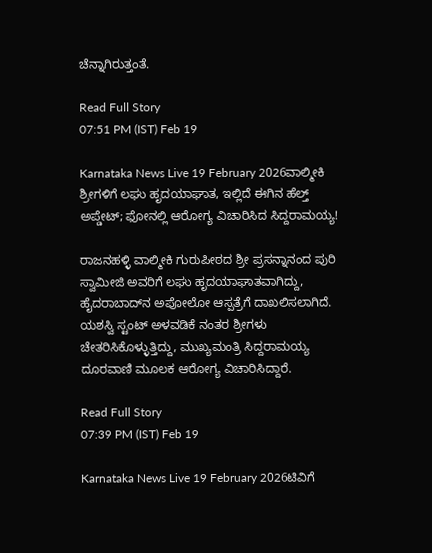ಚೆನ್ನಾಗಿರುತ್ತಂತೆ.

Read Full Story
07:51 PM (IST) Feb 19

Karnataka News Live 19 February 2026ವಾಲ್ಮೀಕಿ ಶ್ರೀಗಳಿಗೆ ಲಘು ಹೃದಯಾಘಾತ, ಇಲ್ಲಿದೆ ಈಗಿನ ಹೆಲ್ತ್ ಅಪ್ಡೇಟ್; ಫೋನಲ್ಲಿ ಆರೋಗ್ಯ ವಿಚಾರಿಸಿದ ಸಿದ್ದರಾಮಯ್ಯ!

ರಾಜನಹಳ್ಳಿ ವಾಲ್ಮೀಕಿ ಗುರುಪೀಠದ ಶ್ರೀ ಪ್ರಸನ್ನಾನಂದ ಪುರಿ ಸ್ವಾಮೀಜಿ ಅವರಿಗೆ ಲಘು ಹೃದಯಾಘಾತವಾಗಿದ್ದು, ಹೈದರಾಬಾದ್‌ನ ಅಪೋಲೋ ಆಸ್ಪತ್ರೆಗೆ ದಾಖಲಿಸಲಾಗಿದೆ. ಯಶಸ್ವಿ ಸ್ಟಂಟ್ ಅಳವಡಿಕೆ ನಂತರ ಶ್ರೀಗಳು ಚೇತರಿಸಿಕೊಳ್ಳುತ್ತಿದ್ದು, ಮುಖ್ಯಮಂತ್ರಿ ಸಿದ್ದರಾಮಯ್ಯ ದೂರವಾಣಿ ಮೂಲಕ ಆರೋಗ್ಯ ವಿಚಾರಿಸಿದ್ದಾರೆ.

Read Full Story
07:39 PM (IST) Feb 19

Karnataka News Live 19 February 2026ಟಿವಿಗೆ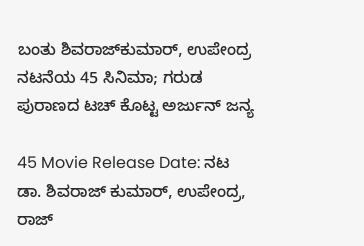ಬಂತು ಶಿವರಾಜ್‌ಕುಮಾರ್‌, ಉಪೇಂದ್ರ ನಟನೆಯ 45 ಸಿನಿಮಾ; ಗರುಡ ಪುರಾಣದ ಟಚ್‌ ಕೊಟ್ಟ ಅರ್ಜುನ್ ಜನ್ಯ

45 Movie Release Date: ನಟ ಡಾ. ಶಿವರಾಜ್ ಕುಮಾರ್, ಉಪೇಂದ್ರ, ರಾಜ್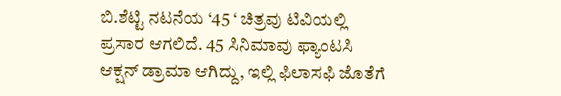ಬಿ.ಶೆಟ್ಟಿ ನಟನೆಯ ‘45 ‘ ಚಿತ್ರವು ಟಿವಿಯಲ್ಲಿ ಪ್ರಸಾರ ಆಗಲಿದೆ. 45 ಸಿನಿಮಾವು ಫ್ಯಾಂಟಸಿ ಆಕ್ಷನ್ ಡ್ರಾಮಾ ಆಗಿದ್ದು, ಇಲ್ಲಿ ಫಿಲಾಸಫಿ ಜೊತೆಗೆ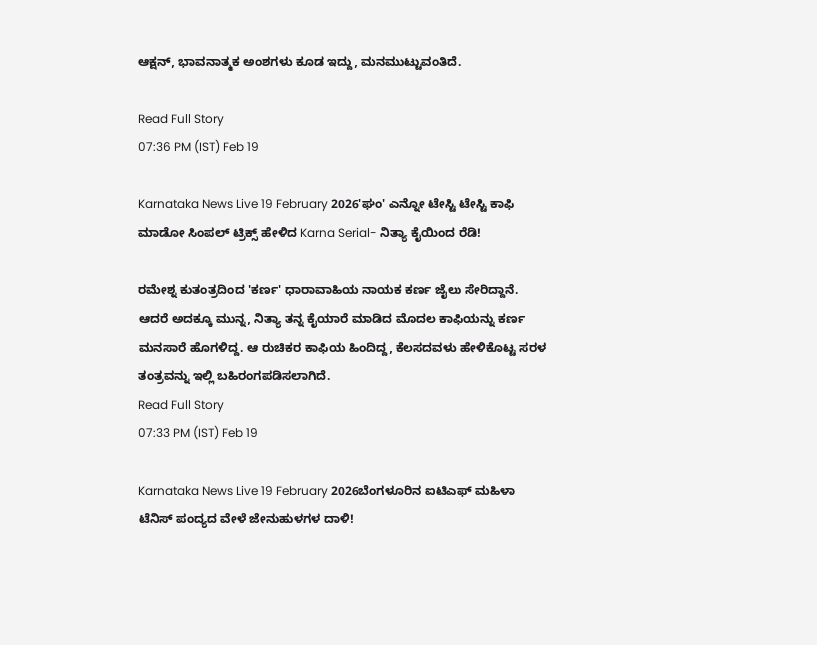ಆಕ್ಷನ್, ಭಾವನಾತ್ಮಕ ಅಂಶಗಳು ಕೂಡ ಇದ್ದು, ಮನಮುಟ್ಟುವಂತಿದೆ.

Read Full Story
07:36 PM (IST) Feb 19

Karnataka News Live 19 February 2026'ಘಂ' ಎನ್ನೋ ಟೇಸ್ಟಿ ಟೇಸ್ಟಿ ಕಾಫಿ ಮಾಡೋ ಸಿಂಪಲ್ ಟ್ರಿಕ್ಸ್ ಹೇಳಿದ Karna Serial- ನಿತ್ಯಾ ಕೈಯಿಂದ ರೆಡಿ!

ರಮೇಶ್ನ ಕುತಂತ್ರದಿಂದ 'ಕರ್ಣ' ಧಾರಾವಾಹಿಯ ನಾಯಕ ಕರ್ಣ ಜೈಲು ಸೇರಿದ್ದಾನೆ. ಆದರೆ ಅದಕ್ಕೂ ಮುನ್ನ, ನಿತ್ಯಾ ತನ್ನ ಕೈಯಾರೆ ಮಾಡಿದ ಮೊದಲ ಕಾಫಿಯನ್ನು ಕರ್ಣ ಮನಸಾರೆ ಹೊಗಳಿದ್ದ. ಆ ರುಚಿಕರ ಕಾಫಿಯ ಹಿಂದಿದ್ದ, ಕೆಲಸದವಳು ಹೇಳಿಕೊಟ್ಟ ಸರಳ ತಂತ್ರವನ್ನು ಇಲ್ಲಿ ಬಹಿರಂಗಪಡಿಸಲಾಗಿದೆ.
Read Full Story
07:33 PM (IST) Feb 19

Karnataka News Live 19 February 2026ಬೆಂಗಳೂರಿನ ಐಟಿಎಫ್‌ ಮಹಿಳಾ ಟೆನಿಸ್ ಪಂದ್ಯದ ವೇಳೆ ಜೇನುಹುಳಗಳ ದಾಳಿ!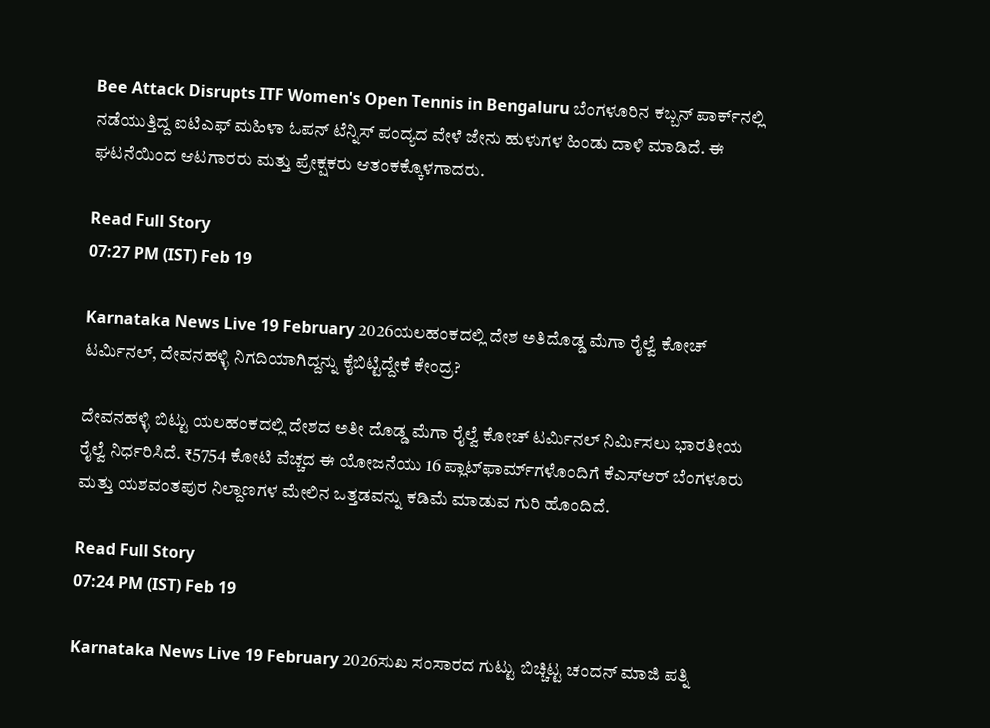Bee Attack Disrupts ITF Women's Open Tennis in Bengaluru ಬೆಂಗಳೂರಿನ ಕಬ್ಬನ್ ಪಾರ್ಕ್‌ನಲ್ಲಿ ನಡೆಯುತ್ತಿದ್ದ ಐಟಿಎಫ್ ಮಹಿಳಾ ಓಪನ್ ಟೆನ್ನಿಸ್ ಪಂದ್ಯದ ವೇಳೆ ಜೇನು ಹುಳುಗಳ ಹಿಂಡು ದಾಳಿ ಮಾಡಿದೆ. ಈ ಘಟನೆಯಿಂದ ಆಟಗಾರರು ಮತ್ತು ಪ್ರೇಕ್ಷಕರು ಆತಂಕಕ್ಕೊಳಗಾದರು.

Read Full Story
07:27 PM (IST) Feb 19

Karnataka News Live 19 February 2026ಯಲಹಂಕದಲ್ಲಿ ದೇಶ ಅತಿದೊಡ್ಡ ಮೆಗಾ ರೈಲ್ವೆ ಕೋಚ್ ಟರ್ಮಿನಲ್, ದೇವನಹಳ್ಳಿ ನಿಗದಿಯಾಗಿದ್ದನ್ನು ಕೈಬಿಟ್ಟಿದ್ದೇಕೆ ಕೇಂದ್ರ?

ದೇವನಹಳ್ಳಿ ಬಿಟ್ಟು ಯಲಹಂಕದಲ್ಲಿ ದೇಶದ ಅತೀ ದೊಡ್ಡ ಮೆಗಾ ರೈಲ್ವೆ ಕೋಚ್ ಟರ್ಮಿನಲ್ ನಿರ್ಮಿಸಲು ಭಾರತೀಯ ರೈಲ್ವೆ ನಿರ್ಧರಿಸಿದೆ. ₹5754 ಕೋಟಿ ವೆಚ್ಚದ ಈ ಯೋಜನೆಯು 16 ಪ್ಲಾಟ್‌ಫಾರ್ಮ್‌ಗಳೊಂದಿಗೆ ಕೆಎಸ್ಆರ್ ಬೆಂಗಳೂರು ಮತ್ತು ಯಶವಂತಪುರ ನಿಲ್ದಾಣಗಳ ಮೇಲಿನ ಒತ್ತಡವನ್ನು ಕಡಿಮೆ ಮಾಡುವ ಗುರಿ ಹೊಂದಿದೆ.

Read Full Story
07:24 PM (IST) Feb 19

Karnataka News Live 19 February 2026ಸುಖ ಸಂಸಾರದ ಗುಟ್ಟು ಬಿಚ್ಚಿಟ್ಟ ಚಂದನ್ ಮಾಜಿ ಪತ್ನಿ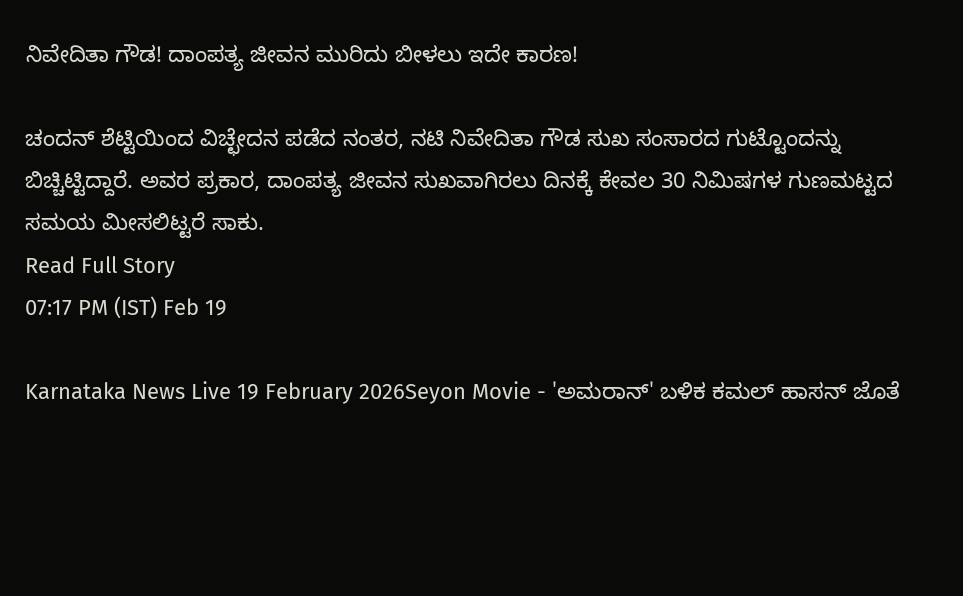ನಿವೇದಿತಾ ಗೌಡ! ದಾಂಪತ್ಯ ಜೀವನ ಮುರಿದು ಬೀಳಲು ಇದೇ ಕಾರಣ!

ಚಂದನ್ ಶೆಟ್ಟಿಯಿಂದ ವಿಚ್ಛೇದನ ಪಡೆದ ನಂತರ, ನಟಿ ನಿವೇದಿತಾ ಗೌಡ ಸುಖ ಸಂಸಾರದ ಗುಟ್ಟೊಂದನ್ನು ಬಿಚ್ಚಿಟ್ಟಿದ್ದಾರೆ. ಅವರ ಪ್ರಕಾರ, ದಾಂಪತ್ಯ ಜೀವನ ಸುಖವಾಗಿರಲು ದಿನಕ್ಕೆ ಕೇವಲ 30 ನಿಮಿಷಗಳ ಗುಣಮಟ್ಟದ ಸಮಯ ಮೀಸಲಿಟ್ಟರೆ ಸಾಕು.
Read Full Story
07:17 PM (IST) Feb 19

Karnataka News Live 19 February 2026Seyon Movie - 'ಅಮರಾನ್‌' ಬಳಿಕ ಕಮಲ್‌ ಹಾಸನ್‌ ಜೊತೆ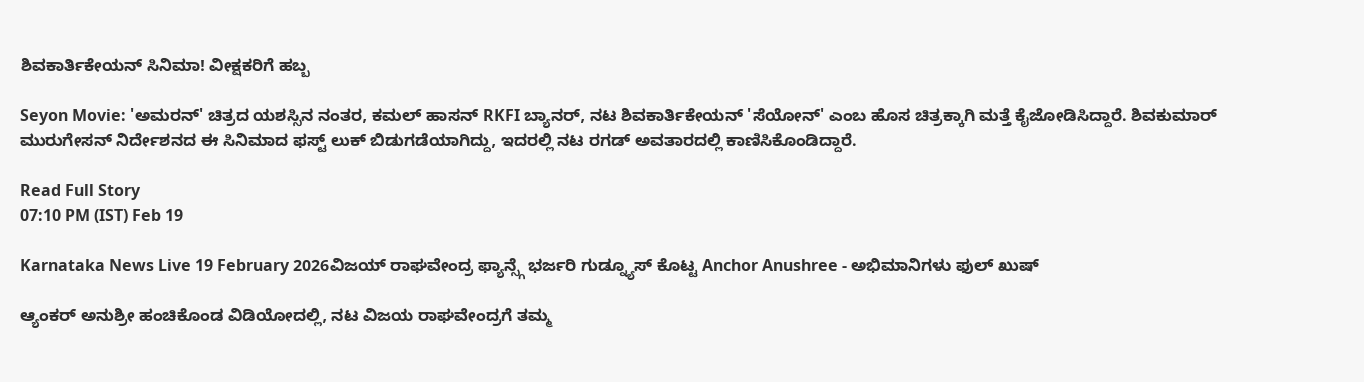ಶಿವಕಾರ್ತಿಕೇಯನ್‌ ಸಿನಿಮಾ! ವೀಕ್ಷಕರಿಗೆ ಹಬ್ಬ

Seyon Movie: 'ಅಮರನ್' ಚಿತ್ರದ ಯಶಸ್ಸಿನ ನಂತರ, ಕಮಲ್ ಹಾಸನ್ RKFI ಬ್ಯಾನರ್, ನಟ ಶಿವಕಾರ್ತಿಕೇಯನ್ 'ಸೆಯೋನ್' ಎಂಬ ಹೊಸ ಚಿತ್ರಕ್ಕಾಗಿ ಮತ್ತೆ ಕೈಜೋಡಿಸಿದ್ದಾರೆ. ಶಿವಕುಮಾರ್ ಮುರುಗೇಸನ್ ನಿರ್ದೇಶನದ ಈ ಸಿನಿಮಾದ ಫಸ್ಟ್ ಲುಕ್ ಬಿಡುಗಡೆಯಾಗಿದ್ದು, ಇದರಲ್ಲಿ ನಟ ರಗಡ್ ಅವತಾರದಲ್ಲಿ ಕಾಣಿಸಿಕೊಂಡಿದ್ದಾರೆ.

Read Full Story
07:10 PM (IST) Feb 19

Karnataka News Live 19 February 2026ವಿಜಯ್ ರಾಘವೇಂದ್ರ ಫ್ಯಾನ್ಸ್ಗೆ ಭರ್ಜರಿ ಗುಡ್ನ್ಯೂಸ್ ಕೊಟ್ಟ Anchor Anushree - ಅಭಿಮಾನಿಗಳು ಫುಲ್ ಖುಷ್

ಆ್ಯಂಕರ್ ಅನುಶ್ರೀ ಹಂಚಿಕೊಂಡ ವಿಡಿಯೋದಲ್ಲಿ, ನಟ ವಿಜಯ ರಾಘವೇಂದ್ರಗೆ ತಮ್ಮ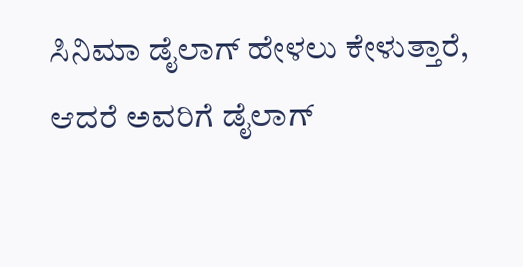ಸಿನಿಮಾ ಡೈಲಾಗ್ ಹೇಳಲು ಕೇಳುತ್ತಾರೆ, ಆದರೆ ಅವರಿಗೆ ಡೈಲಾಗ್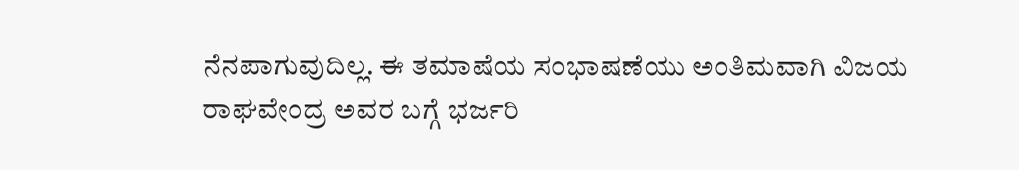ನೆನಪಾಗುವುದಿಲ್ಲ. ಈ ತಮಾಷೆಯ ಸಂಭಾಷಣೆಯು ಅಂತಿಮವಾಗಿ ವಿಜಯ ರಾಘವೇಂದ್ರ ಅವರ ಬಗ್ಗೆ ಭರ್ಜರಿ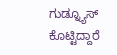ಗುಡ್ನ್ಯೂಸ್ ಕೊಟ್ಟಿದ್ದಾರೆ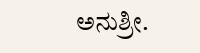ಅನುಶ್ರೀ.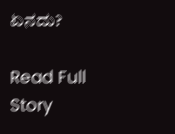ಏನದು?

Read Full Story